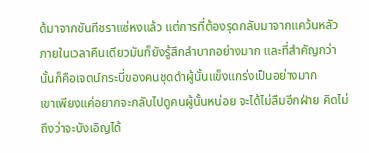ด้มาจากขันทีชราแซ่หงแล้ว แต่การที่ต้องรุดกลับมาจากแคว้นหลัวภายในเวลาคืนเดียวมันก็ยังรู้สึกลำบากอย่างมาก และที่สำคัญกว่านั้นก็คือเจตน์กระบี่ของคนชุดดำผู้นั้นแข็งแกร่งเป็นอย่างมาก
เขาเพียงแค่อยากจะกลับไปดูคนผู้นั้นหน่อย จะได้ไม่ลืมอีกฝ่าย คิดไม่ถึงว่าจะบังเอิญได้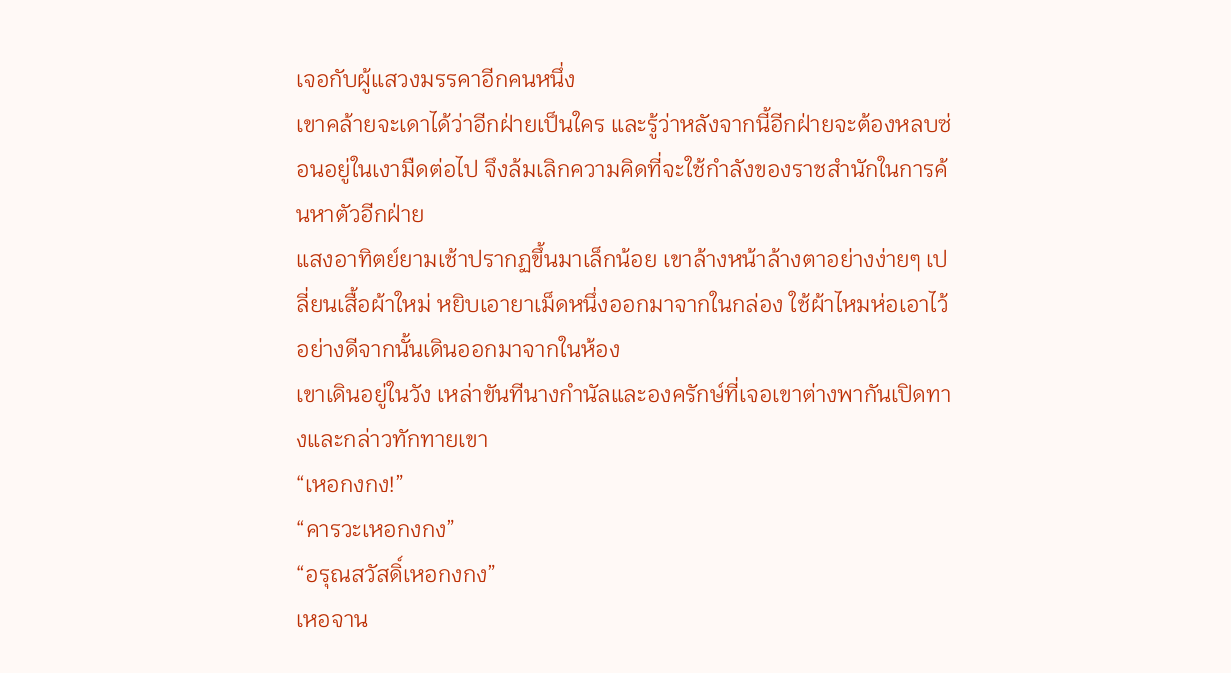เจอกับผู้แสวงมรรคาอีกคนหนึ่ง
เขาคล้ายจะเดาได้ว่าอีกฝ่ายเป็นใคร และรู้ว่าหลังจากนี้อีกฝ่ายจะต้องหลบซ่อนอยู่ในเงามืดต่อไป จึงล้มเลิกความคิดที่จะใช้กำลังของราชสำนักในการค้นหาตัวอีกฝ่าย
แสงอาทิตย์ยามเช้าปรากฏขึ้นมาเล็กน้อย เขาล้างหน้าล้างตาอย่างง่ายๆ เปลี่ยนเสื้อผ้าใหม่ หยิบเอายาเม็ดหนึ่งออกมาจากในกล่อง ใช้ผ้าไหมห่อเอาไว้อย่างดีจากนั้นเดินออกมาจากในห้อง
เขาเดินอยู่ในวัง เหล่าขันทีนางกำนัลและองครักษ์ที่เจอเขาต่างพากันเปิดทางและกล่าวทักทายเขา
“เหอกงกง!”
“คารวะเหอกงกง”
“อรุณสวัสดิ์เหอกงกง”
เหอจาน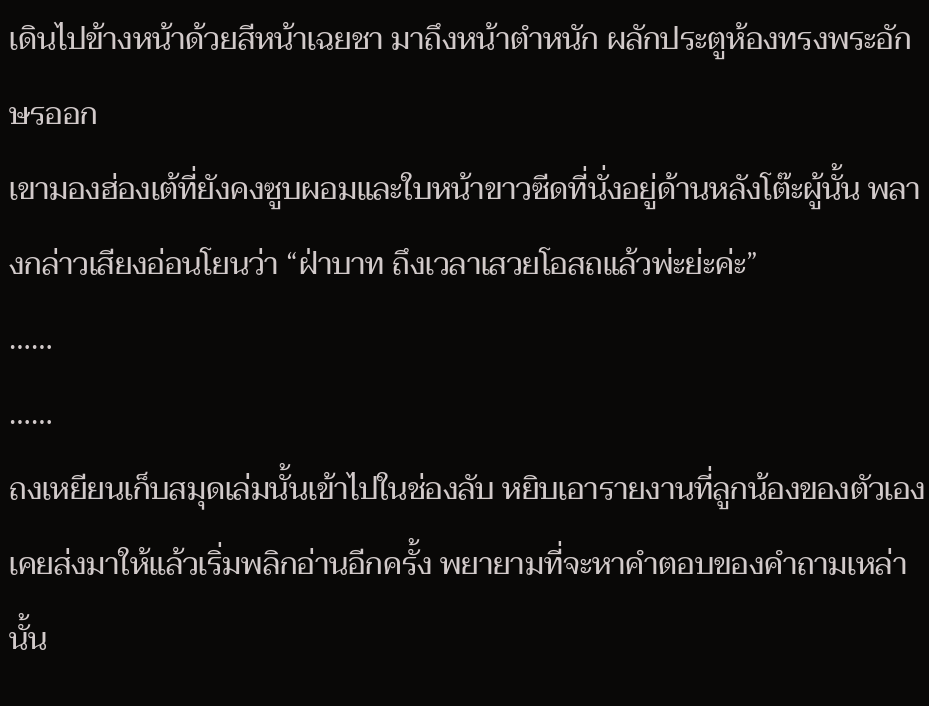เดินไปข้างหน้าด้วยสีหน้าเฉยชา มาถึงหน้าตำหนัก ผลักประตูห้องทรงพระอักษรออก
เขามองฮ่องเต้ที่ยังคงซูบผอมและใบหน้าขาวซีดที่นั่งอยู่ด้านหลังโต๊ะผู้นั้น พลางกล่าวเสียงอ่อนโยนว่า “ฝ่าบาท ถึงเวลาเสวยโอสถแล้วพ่ะย่ะค่ะ”
……
……
ถงเหยียนเก็บสมุดเล่มนั้นเข้าไปในช่องลับ หยิบเอารายงานที่ลูกน้องของตัวเองเคยส่งมาให้แล้วเริ่มพลิกอ่านอีกครั้ง พยายามที่จะหาคำตอบของคำถามเหล่านั้น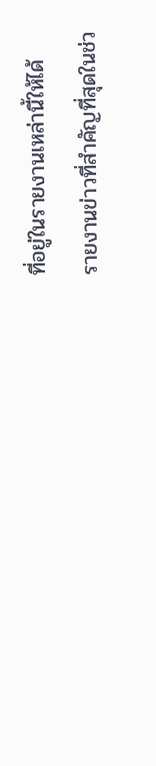ที่อยู่ในรายงานเหล่านี้ให้ได้
รายงานข่าวที่สำคัญที่สุดในช่ว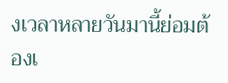งเวลาหลายวันมานี้ย่อมต้องเ